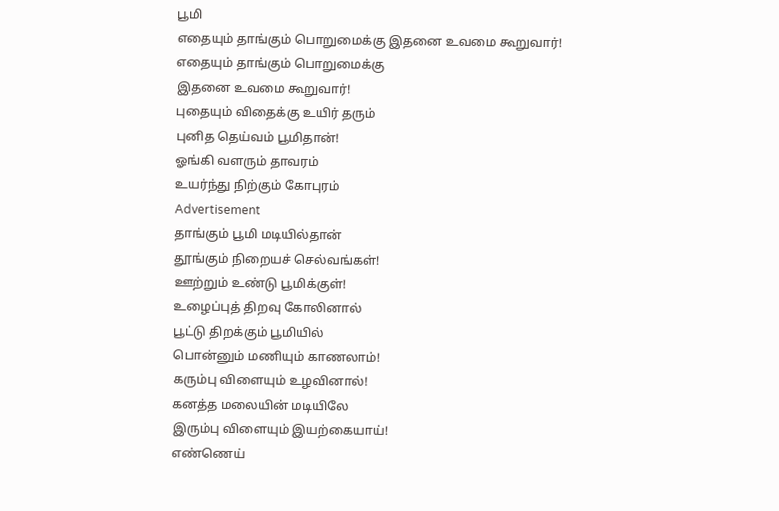பூமி
எதையும் தாங்கும் பொறுமைக்கு இதனை உவமை கூறுவார்!
எதையும் தாங்கும் பொறுமைக்கு
இதனை உவமை கூறுவார்!
புதையும் விதைக்கு உயிர் தரும்
புனித தெய்வம் பூமிதான்!
ஓங்கி வளரும் தாவரம்
உயர்ந்து நிற்கும் கோபுரம்
Advertisement
தாங்கும் பூமி மடியில்தான்
தூங்கும் நிறையச் செல்வங்கள்!
ஊற்றும் உண்டு பூமிக்குள்!
உழைப்புத் திறவு கோலினால்
பூட்டு திறக்கும் பூமியில்
பொன்னும் மணியும் காணலாம்!
கரும்பு விளையும் உழவினால்!
கனத்த மலையின் மடியிலே
இரும்பு விளையும் இயற்கையாய்!
எண்ணெய்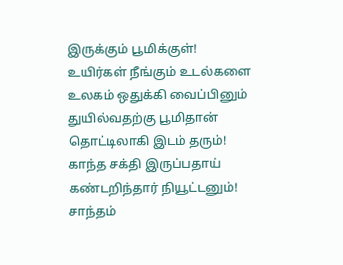இருக்கும் பூமிக்குள்!
உயிர்கள் நீங்கும் உடல்களை
உலகம் ஒதுக்கி வைப்பினும்
துயில்வதற்கு பூமிதான்
தொட்டிலாகி இடம் தரும்!
காந்த சக்தி இருப்பதாய்
கண்டறிந்தார் நியூட்டனும்!
சாந்தம்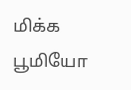மிக்க பூமியோ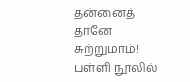தன்னைத் தானே சுற்றுமாம்!
பள்ளி நூலில்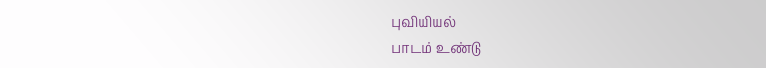புவியியல்
பாடம் உண்டு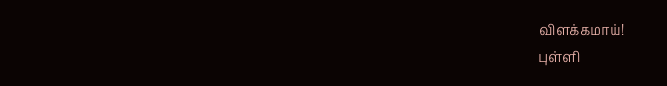விளக்கமாய்!
புள்ளி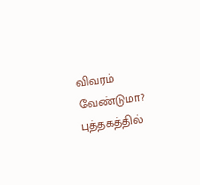விவரம் வேண்டுமா?
புத்தகத்தில்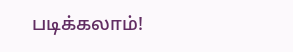படிக்கலாம்!